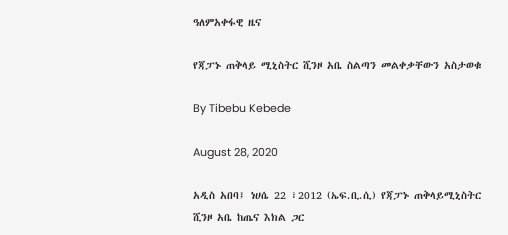ዓለምአቀፋዊ ዜና

የጃፓኑ ጠቅላይ ሚኒስትር ሺንዞ አቤ ስልጣን መልቀቃቸውን አስታወቁ

By Tibebu Kebede

August 28, 2020

አዲስ አበባ፤ ነሀሴ 22 ፣2012 (ኤፍ.ቢ.ሲ) የጃፓኑ ጠቅላይሚኒስትር ሺንዞ አቤ ከጤና እክል ጋር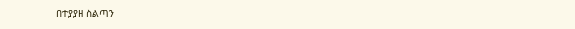በተያያዘ ስልጣን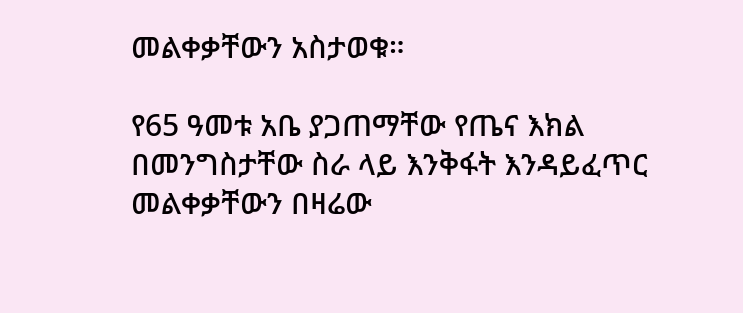መልቀቃቸውን አስታወቁ።

የ65 ዓመቱ አቤ ያጋጠማቸው የጤና እክል በመንግስታቸው ስራ ላይ እንቅፋት እንዳይፈጥር መልቀቃቸውን በዛሬው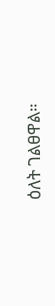ዕለት ገልፀዋል።